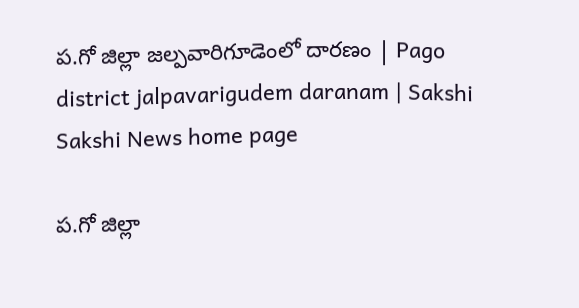ప.గో జిల్లా జల్పవారిగూడెంలో దారణం | Pago district jalpavarigudem daranam | Sakshi
Sakshi News home page

ప.గో జిల్లా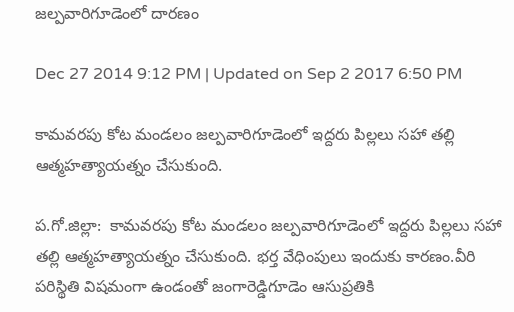జల్పవారిగూడెంలో దారణం

Dec 27 2014 9:12 PM | Updated on Sep 2 2017 6:50 PM

కామవరపు కోట మండలం జల్పవారిగూడెంలో ఇద్దరు పిల్లలు సహా తల్లి ఆత్మహత్యాయత్నం చేసుకుంది.

ప.గో.జిల్లా:  కామవరపు కోట మండలం జల్పవారిగూడెంలో ఇద్దరు పిల్లలు సహా తల్లి ఆత్మహత్యాయత్నం చేసుకుంది. భర్త వేధింపులు ఇందుకు కారణం.వీరి పరిస్థితి విషమంగా ఉండంతో జంగారెడ్డిగూడెం ఆసుప్రతికి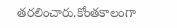తరలించారు.కోంతకాలంగా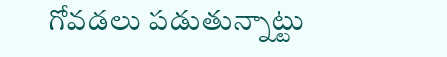గోవడలు పడుతున్నాట్టు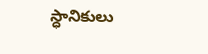స్ధానికులు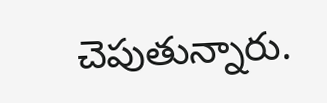చెపుతున్నారు.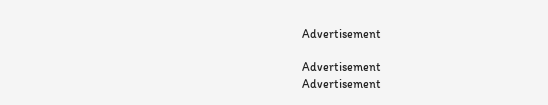Advertisement

Advertisement
Advertisement